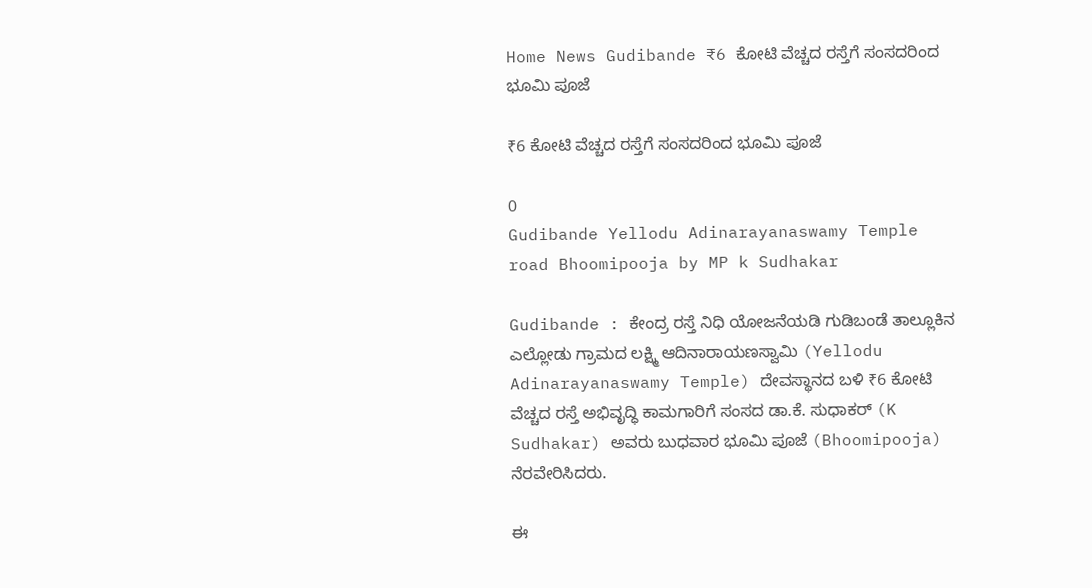Home News Gudibande ₹6 ಕೋಟಿ ವೆಚ್ಚದ ರಸ್ತೆಗೆ ಸಂಸದರಿಂದ ಭೂಮಿ ಪೂಜೆ

₹6 ಕೋಟಿ ವೆಚ್ಚದ ರಸ್ತೆಗೆ ಸಂಸದರಿಂದ ಭೂಮಿ ಪೂಜೆ

0
Gudibande Yellodu Adinarayanaswamy Temple road Bhoomipooja by MP k Sudhakar

Gudibande : ಕೇಂದ್ರ ರಸ್ತೆ ನಿಧಿ ಯೋಜನೆಯಡಿ ಗುಡಿಬಂಡೆ ತಾಲ್ಲೂಕಿನ ಎಲ್ಲೋಡು ಗ್ರಾಮದ ಲಕ್ಷ್ಮಿ ಆದಿನಾರಾಯಣಸ್ವಾಮಿ (Yellodu Adinarayanaswamy Temple) ದೇವಸ್ಥಾನದ ಬಳಿ ₹6 ಕೋಟಿ ವೆಚ್ಚದ ರಸ್ತೆ ಅಭಿವೃದ್ಧಿ ಕಾಮಗಾರಿಗೆ ಸಂಸದ ಡಾ.ಕೆ. ಸುಧಾಕರ್ (K Sudhakar) ಅವರು ಬುಧವಾರ ಭೂಮಿ ಪೂಜೆ (Bhoomipooja) ನೆರವೇರಿಸಿದರು.

ಈ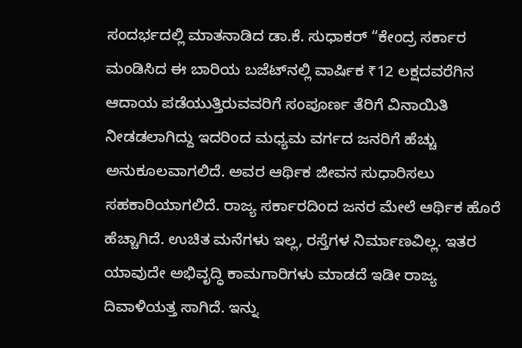ಸಂದರ್ಭದಲ್ಲಿ ಮಾತನಾಡಿದ ಡಾ.ಕೆ. ಸುಧಾಕರ್ “ಕೇಂದ್ರ ಸರ್ಕಾರ ಮಂಡಿಸಿದ ಈ ಬಾರಿಯ ಬಜೆಟ್‌ನಲ್ಲಿ ವಾರ್ಷಿಕ ₹12 ಲಕ್ಷದವರೆಗಿನ ಆದಾಯ ಪಡೆಯುತ್ತಿರುವವರಿಗೆ ಸಂಪೂರ್ಣ ತೆರಿಗೆ ವಿನಾಯಿತಿ ನೀಡಡಲಾಗಿದ್ದು ಇದರಿಂದ ಮಧ್ಯಮ ವರ್ಗದ ಜನರಿಗೆ ಹೆಚ್ಚು ಅನುಕೂಲವಾಗಲಿದೆ. ಅವರ ಆರ್ಥಿಕ ಜೀವನ ಸುಧಾರಿಸಲು ಸಹಕಾರಿಯಾಗಲಿದೆ. ರಾಜ್ಯ ಸರ್ಕಾರದಿಂದ ಜನರ ಮೇಲೆ ಆರ್ಥಿಕ ಹೊರೆ ಹೆಚ್ಚಾಗಿದೆ. ಉಚಿತ ಮನೆಗಳು ಇಲ್ಲ, ರಸ್ತೆಗಳ ನಿರ್ಮಾಣವಿಲ್ಲ. ಇತರ ಯಾವುದೇ ಅಭಿವೃದ್ಧಿ ಕಾಮಗಾರಿಗಳು ಮಾಡದೆ ಇಡೀ ರಾಜ್ಯ ದಿವಾಳಿಯತ್ತ ಸಾಗಿದೆ. ಇನ್ನು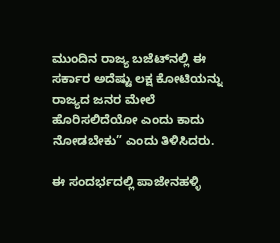ಮುಂದಿನ ರಾಜ್ಯ ಬಜೆಟ್‌ನಲ್ಲಿ ಈ ಸರ್ಕಾರ ಅದೆಷ್ಟು ಲಕ್ಷ ಕೋಟಿಯನ್ನು ರಾಜ್ಯದ ಜನರ ಮೇಲೆ ಹೊರಿಸಲಿದೆಯೋ ಎಂದು ಕಾದು ನೋಡಬೇಕು” ಎಂದು ತಿಳಿಸಿದರು.

ಈ ಸಂದರ್ಭದಲ್ಲಿ ಪಾಜೇನಹಳ್ಳಿ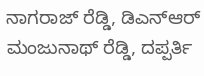ನಾಗರಾಜ್ ರೆಡ್ಡಿ, ಡಿಎನ್ಆರ್ ಮಂಜುನಾಥ್ ರೆಡ್ಡಿ, ದಪ್ಪರ್ತಿ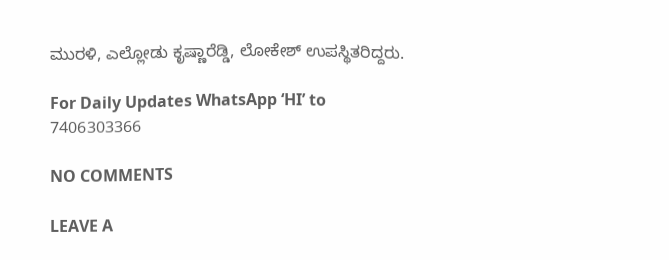ಮುರಳಿ, ಎಲ್ಲೋಡು ಕೃಷ್ಣಾರೆಡ್ಡಿ, ಲೋಕೇಶ್ ಉಪಸ್ಥಿತರಿದ್ದರು.

For Daily Updates WhatsApp ‘HI’ to 7406303366

NO COMMENTS

LEAVE A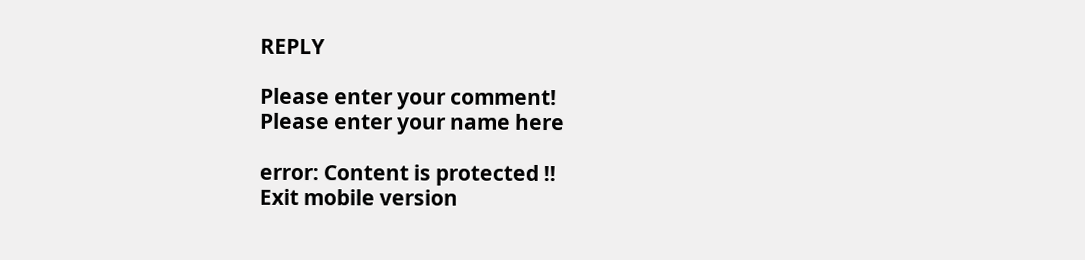REPLY

Please enter your comment!
Please enter your name here

error: Content is protected !!
Exit mobile version